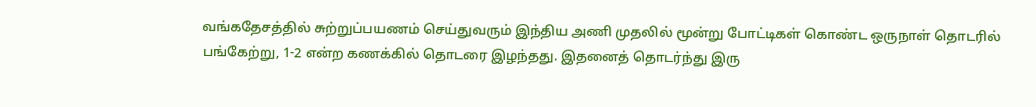வங்கதேசத்தில் சுற்றுப்பயணம் செய்துவரும் இந்திய அணி முதலில் மூன்று போட்டிகள் கொண்ட ஒருநாள் தொடரில் பங்கேற்று, 1-2 என்ற கணக்கில் தொடரை இழந்தது. இதனைத் தொடர்ந்து இரு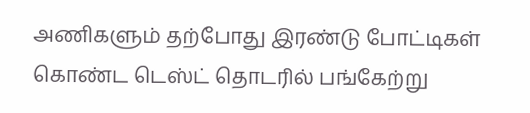அணிகளும் தற்போது இரண்டு போட்டிகள் கொண்ட டெஸ்ட் தொடரில் பங்கேற்று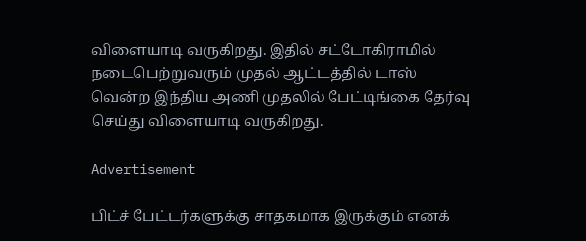விளையாடி வருகிறது. இதில் சட்டோகிராமில் நடைபெற்றுவரும் முதல் ஆட்டத்தில் டாஸ் வென்ற இந்திய அணி முதலில் பேட்டிங்கை தேர்வு செய்து விளையாடி வருகிறது.

Advertisement

பிட்ச் பேட்டர்களுக்கு சாதகமாக இருக்கும் எனக்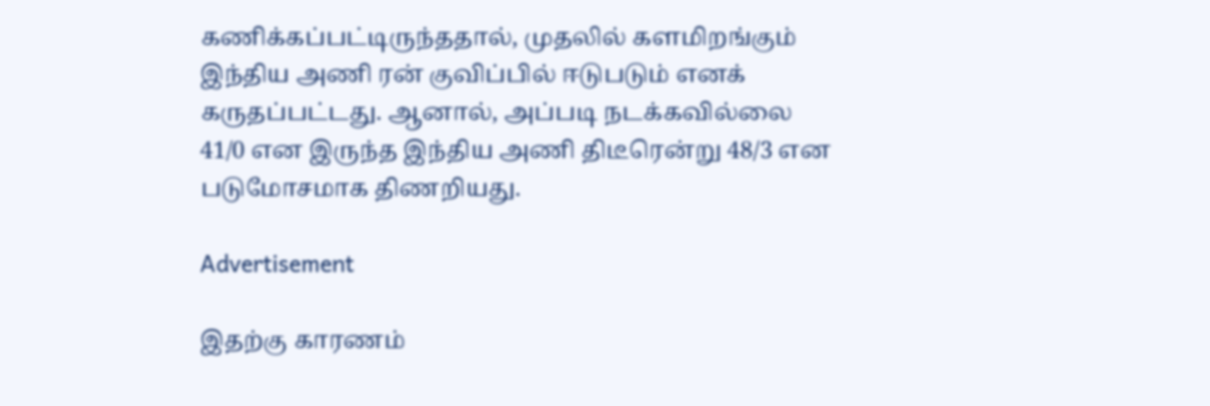கணிக்கப்பட்டிருந்ததால், முதலில் களமிறங்கும் இந்திய அணி ரன் குவிப்பில் ஈடுபடும் எனக் கருதப்பட்டது. ஆனால், அப்படி நடக்கவில்லை 41/0 என இருந்த இந்திய அணி திடீரென்று 48/3 என படுமோசமாக திணறியது.

Advertisement

இதற்கு காரணம்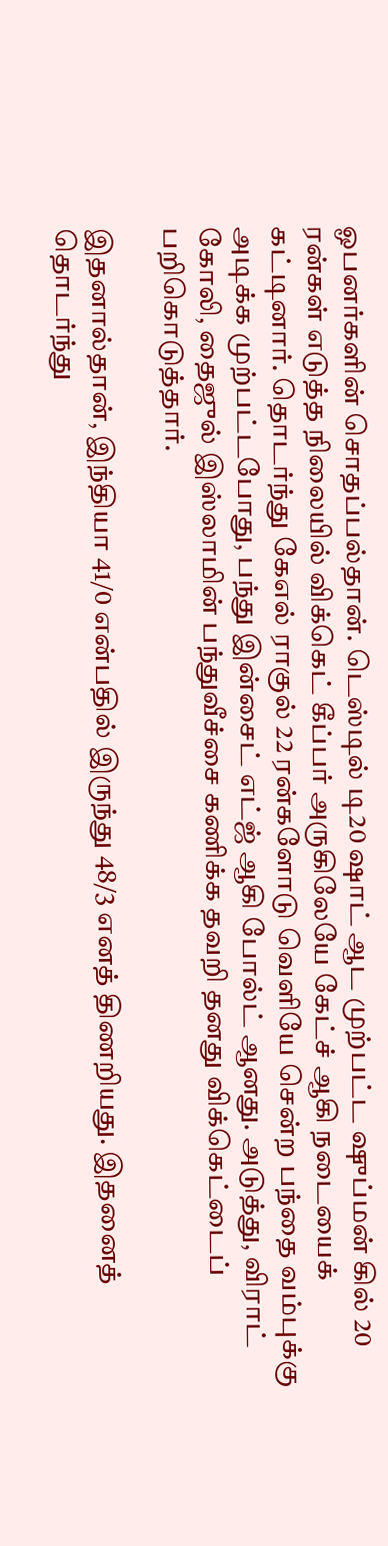ஓபனர்களின் சொதப்பல்தான். டெஸ்டில் டி20 ஷாட் ஆட முற்பட்ட ஷுப்மன் கில் 20 ரன்கள் எடுத்த நிலையில் விக்கெட் கீப்பர் அருகிலேயே கேட்ச் ஆகி நடையைக் கட்டினார். தொடர்ந்து கேஎல் ராகுல் 22 ரன்களோடு வெளியே சென்ற பந்தை வம்புக்கு அடிக்க முற்பட்டபோது, பந்து இன்சைட் எட்ஜ் ஆகி போல்ட் ஆனது. அடுத்து, விராட் கோலி, தைஜுல் இஸ்லாமின் பந்துவீச்சை கணிக்க தவறி தனது விக்கெட்டைப் பறிகொடுத்தார்.

இதனால்தான், இந்தியா 41/0 என்பதில் இருந்து 48/3 எனத் திணறியது. இதனைத் தொடர்ந்து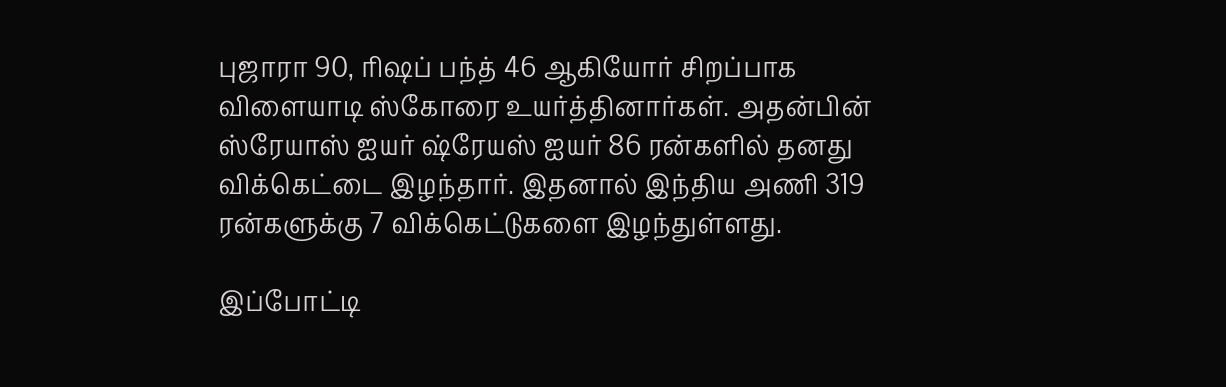புஜாரா 90, ரிஷப் பந்த் 46 ஆகியோர் சிறப்பாக விளையாடி ஸ்கோரை உயர்த்தினார்கள். அதன்பின் ஸ்ரேயாஸ் ஐயர் ஷ்ரேயஸ் ஐயர் 86 ரன்களில் தனது விக்கெட்டை இழந்தார். இதனால் இந்திய அணி 319 ரன்களுக்கு 7 விக்கெட்டுகளை இழந்துள்ளது.

இப்போட்டி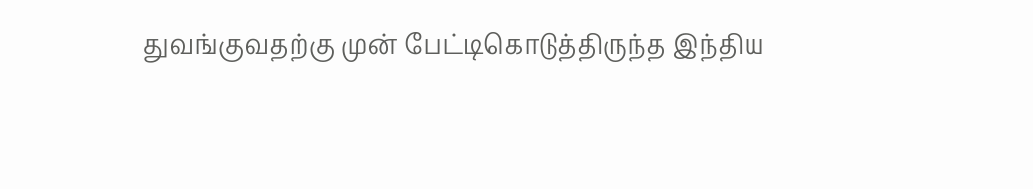துவங்குவதற்கு முன் பேட்டிகொடுத்திருந்த இந்திய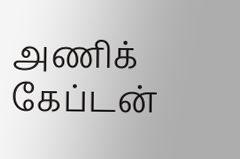அணிக் கேப்டன்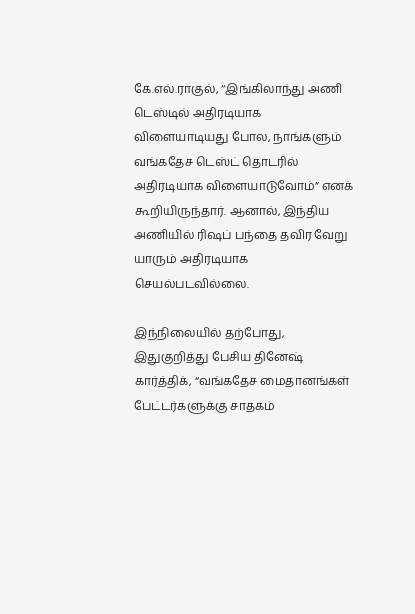கே.எல்.ராகுல், ‘‘இங்கிலாந்து அணி டெஸ்டில் அதிரடியாக விளையாடியது போல, நாங்களும் வங்கதேச டெஸ்ட் தொடரில் அதிரடியாக விளையாடுவோம்” எனக் கூறியிருந்தார். ஆனால், இந்திய அணியில் ரிஷப் பந்தை தவிர வேறு யாரும் அதிரடியாக செயல்படவில்லை.

இந்நிலையில் தற்போது, இதுகுறித்து பேசிய தினேஷ் கார்த்திக், “வங்கதேச மைதானங்கள் பேட்டர்களுக்கு சாதகம்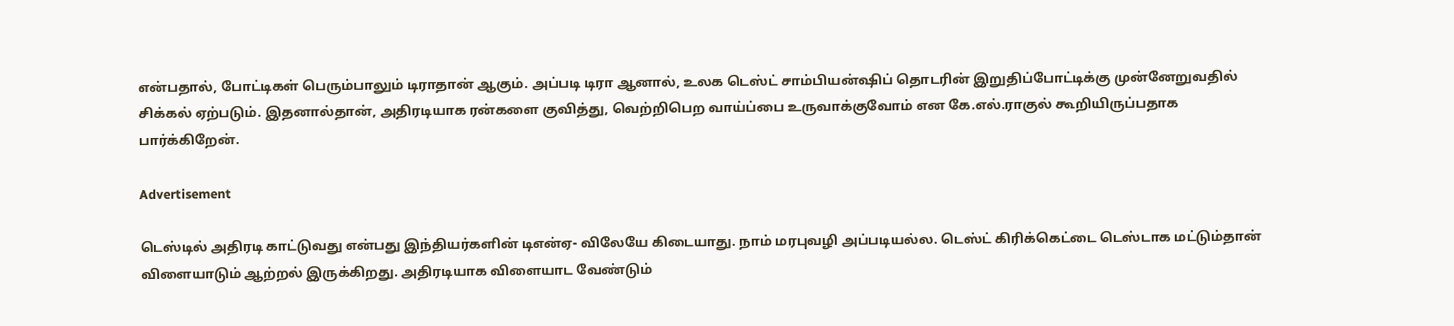என்பதால், போட்டிகள் பெரும்பாலும் டிராதான் ஆகும். அப்படி டிரா ஆனால், உலக டெஸ்ட் சாம்பியன்ஷிப் தொடரின் இறுதிப்போட்டிக்கு முன்னேறுவதில் சிக்கல் ஏற்படும். இதனால்தான், அதிரடியாக ரன்களை குவித்து, வெற்றிபெற வாய்ப்பை உருவாக்குவோம் என கே.எல்.ராகுல் கூறியிருப்பதாக பார்க்கிறேன்.

Advertisement

டெஸ்டில் அதிரடி காட்டுவது என்பது இந்தியர்களின் டிஎன்ஏ- விலேயே கிடையாது. நாம் மரபுவழி அப்படியல்ல. டெஸ்ட் கிரிக்கெட்டை டெஸ்டாக மட்டும்தான் விளையாடும் ஆற்றல் இருக்கிறது. அதிரடியாக விளையாட வேண்டும்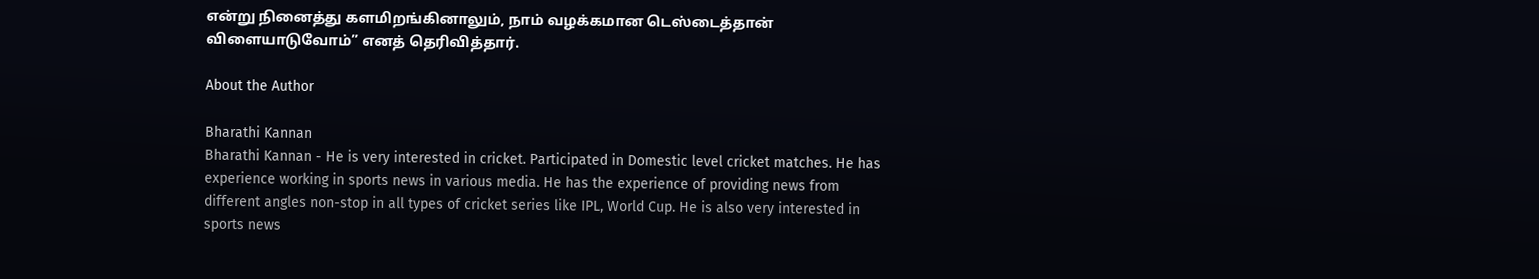என்று நினைத்து களமிறங்கினாலும், நாம் வழக்கமான டெஸ்டைத்தான் விளையாடுவோம்” எனத் தெரிவித்தார்.

About the Author

Bharathi Kannan
Bharathi Kannan - He is very interested in cricket. Participated in Domestic level cricket matches. He has experience working in sports news in various media. He has the experience of providing news from different angles non-stop in all types of cricket series like IPL, World Cup. He is also very interested in sports news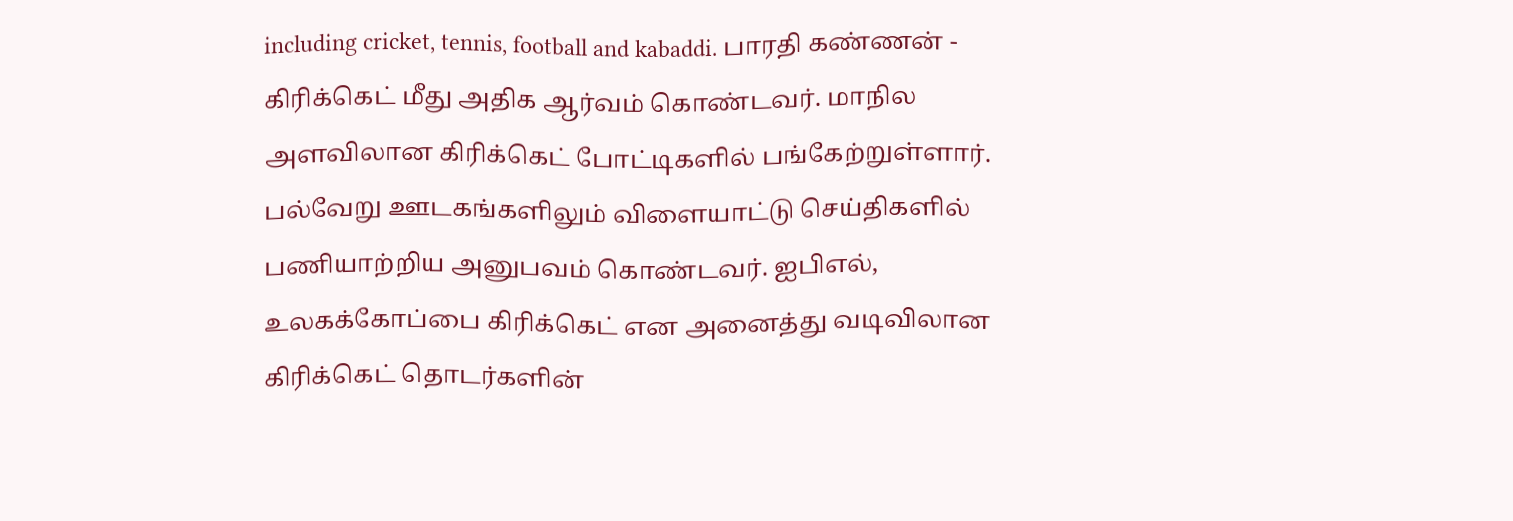including cricket, tennis, football and kabaddi. பாரதி கண்ணன் - கிரிக்கெட் மீது அதிக ஆர்வம் கொண்டவர். மாநில அளவிலான கிரிக்கெட் போட்டிகளில் பங்கேற்றுள்ளார். பல்வேறு ஊடகங்களிலும் விளையாட்டு செய்திகளில் பணியாற்றிய அனுபவம் கொண்டவர். ஐபிஎல், உலகக்கோப்பை கிரிக்கெட் என அனைத்து வடிவிலான கிரிக்கெட் தொடர்களின்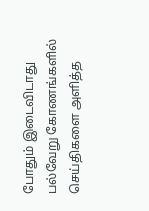போதும் இடைவிடாது பல்வேறு கோணங்களில் செய்திகளை அளித்த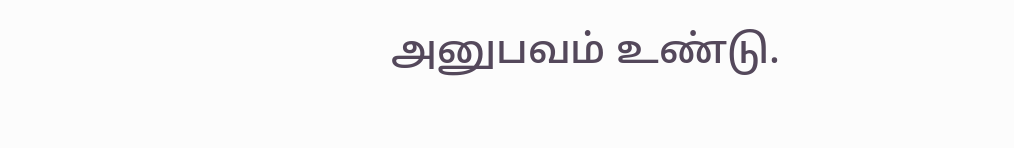அனுபவம் உண்டு.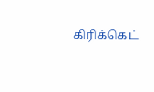கிரிக்கெட்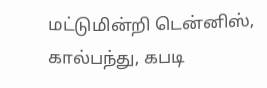மட்டுமின்றி டென்னிஸ், கால்பந்து, கபடி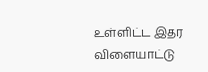உள்ளிட்ட இதர விளையாட்டு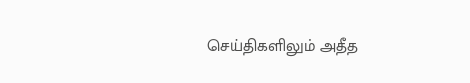செய்திகளிலும் அதீத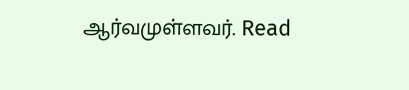ஆர்வமுள்ளவர். Read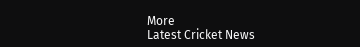More
Latest Cricket News